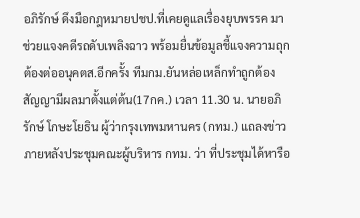อภิรักษ์ ดึงมือกฎหมายปชป.ที่เคยดูแลเรื่องยุบพรรค มาช่วยแจงคดีรถดับเพลิงฉาว พร้อมยื่นข้อมูลชี้แจงความถุกต้องต่ออนุคตส.อีกครั้ง ทีมกม.ยันหล่อเหล็กทำถูกต้องสัญญามีผลมาตั้งแต่ต้น(17กค.) เวลา 11.30 น. นายอภิรักษ์ โกษะโยธิน ผู้ว่ากรุงเทพมหานคร (กทม.) แถลงข่าวภายหลังประชุมคณะผู้บริหาร กทม. ว่า ที่ประชุมได้หารือ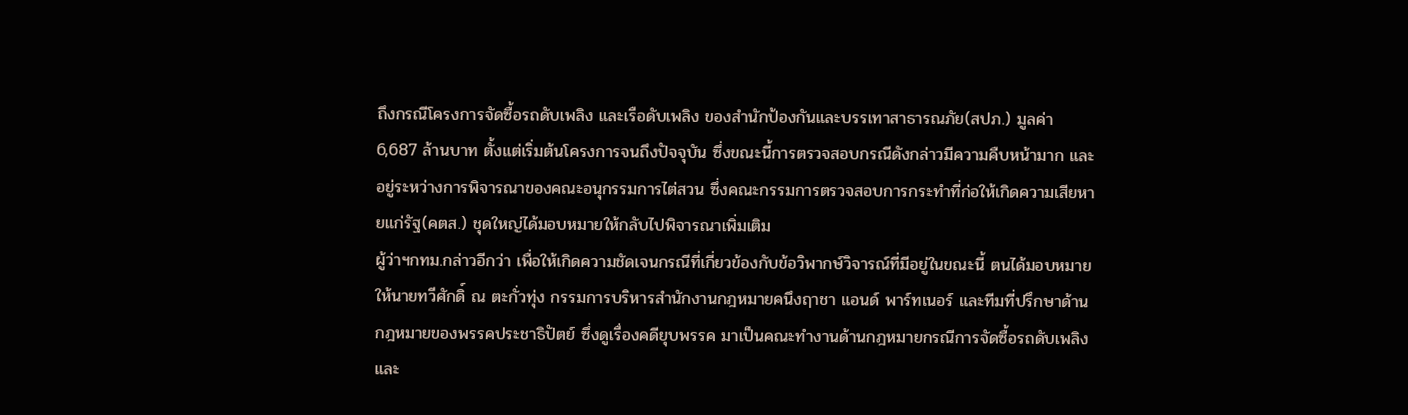ถึงกรณีโครงการจัดซื้อรถดับเพลิง และเรือดับเพลิง ของสำนักป้องกันและบรรเทาสาธารณภัย(สปภ.) มูลค่า 6,687 ล้านบาท ตั้งแต่เริ่มต้นโครงการจนถึงปัจจุบัน ซึ่งขณะนี้การตรวจสอบกรณีดังกล่าวมีความคืบหน้ามาก และอยู่ระหว่างการพิจารณาของคณะอนุกรรมการไต่สวน ซึ่งคณะกรรมการตรวจสอบการกระทำที่ก่อให้เกิดความเสียหายแก่รัฐ(คตส.) ชุดใหญ่ได้มอบหมายให้กลับไปพิจารณาเพิ่มเติม
ผู้ว่าฯกทม.กล่าวอีกว่า เพื่อให้เกิดความชัดเจนกรณีที่เกี่ยวข้องกับข้อวิพากษ์วิจารณ์ที่มีอยู่ในขณะนี้ ตนได้มอบหมายให้นายทวีศักดิ์ ณ ตะกั่วทุ่ง กรรมการบริหารสำนักงานกฎหมายคนึงฤาชา แอนด์ พาร์ทเนอร์ และทีมที่ปรึกษาด้านกฎหมายของพรรคประชาธิปัตย์ ซึ่งดูเรื่องคดียุบพรรค มาเป็นคณะทำงานด้านกฎหมายกรณีการจัดซื้อรถดับเพลิงและ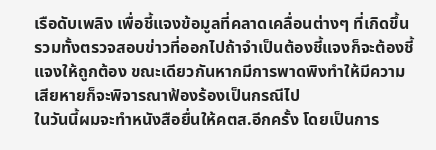เรือดับเพลิง เพื่อชี้แจงข้อมูลที่คลาดเคลื่อนต่างๆ ที่เกิดขึ้น รวมทั้งตรวจสอบข่าวที่ออกไปถ้าจำเป็นต้องชี้แจงก็จะต้องชี้แจงให้ถูกต้อง ขณะเดียวกันหากมีการพาดพิงทำให้มีความเสียหายก็จะพิจารณาฟ้องร้องเป็นกรณีไป
ในวันนี้ผมจะทำหนังสือยื่นให้คตส.อีกครั้ง โดยเป็นการ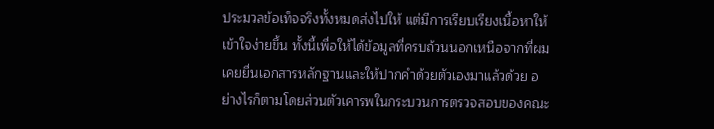ประมวลข้อเท็จจริงทั้งหมดส่งไปให้ แต่มีการเรียบเรียงเนื้อหาให้เข้าใจง่ายขึ้น ทั้งนี้เพื่อให้ได้ข้อมูลที่ครบถ้วนนอกเหนือจากที่ผมเคยยื่นเอกสารหลักฐานและให้ปากคำด้วยตัวเองมาแล้วด้วย อย่างไรก็ตามโดยส่วนตัวเคารพในกระบวนการตรวจสอบของคณะ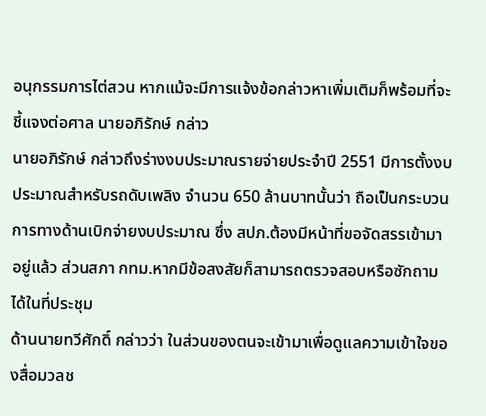อนุกรรมการไต่สวน หากแม้จะมีการแจ้งข้อกล่าวหาเพิ่มเติมก็พร้อมที่จะชี้แจงต่อศาล นายอภิรักษ์ กล่าว
นายอภิรักษ์ กล่าวถึงร่างงบประมาณรายจ่ายประจำปี 2551 มีการตั้งงบประมาณสำหรับรถดับเพลิง จำนวน 650 ล้านบาทนั้นว่า ถือเป็นกระบวนการทางด้านเบิกจ่ายงบประมาณ ซึ่ง สปภ.ต้องมีหน้าที่ขอจัดสรรเข้ามาอยู่แล้ว ส่วนสภา กทม.หากมีข้อสงสัยก็สามารถตรวจสอบหรือซักถามได้ในที่ประชุม
ด้านนายทวีศักดิ์ กล่าวว่า ในส่วนของตนจะเข้ามาเพื่อดูแลความเข้าใจของสื่อมวลช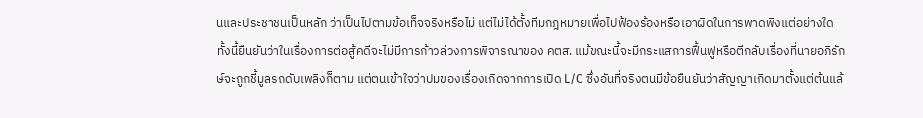นและประชาชนเป็นหลัก ว่าเป็นไปตามข้อเท็จจริงหรือไม่ แต่ไม่ได้ตั้งทีมกฎหมายเพื่อไปฟ้องร้องหรือเอาผิดในการพาดพิงแต่อย่างใด ทั้งนี้ยืนยันว่าในเรื่องการต่อสู้คดีจะไม่มีการก้าวล่วงการพิจารณาของ คตส. แม้ขณะนี้จะมีกระแสการฟื้นฟูหรือตีกลับเรื่องที่นายอภิรักษ์จะถูกชี้มูลรถดับเพลิงก็ตาม แต่ตนเข้าใจว่าปมของเรื่องเกิดจากการเปิด L/C ซึ่งอันที่จริงตนมีข้อยืนยันว่าสัญญาเกิดมาตั้งแต่ต้นแล้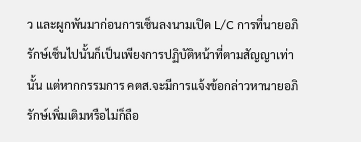ว และผูกพันมาก่อนการเซ็นลงนามเปิด L/C การที่นายอภิรักษ์เซ็นไปนั้นก็เป็นเพียงการปฏิบัติหน้าที่ตามสัญญาเท่านั้น แต่หากกรรมการ คตส.จะมีการแจ้งข้อกล่าวหานายอภิรักษ์เพิ่มเติมหรือไม่ก็ถือ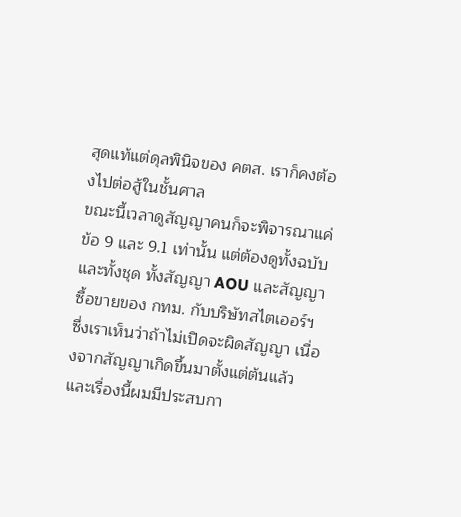สุดแท้แต่ดุลพินิจของ คตส. เราก็คงต้องไปต่อสู้ในชั้นศาล
ขณะนี้เวลาดูสัญญาคนก็จะพิจารณาแค่ข้อ 9 และ 9.1 เท่านั้น แต่ต้องดูทั้งฉบับและทั้งชุด ทั้งสัญญา AOU และสัญญาซื้อขายของ กทม. กับบริษัทสไตเออร์ฯ ซึ่งเราเห็นว่าถ้าไม่เปิดจะผิดสัญญา เนื่องจากสัญญาเกิดขึ้นมาตั้งแต่ต้นแล้ว และเรื่องนี้ผมมีประสบกา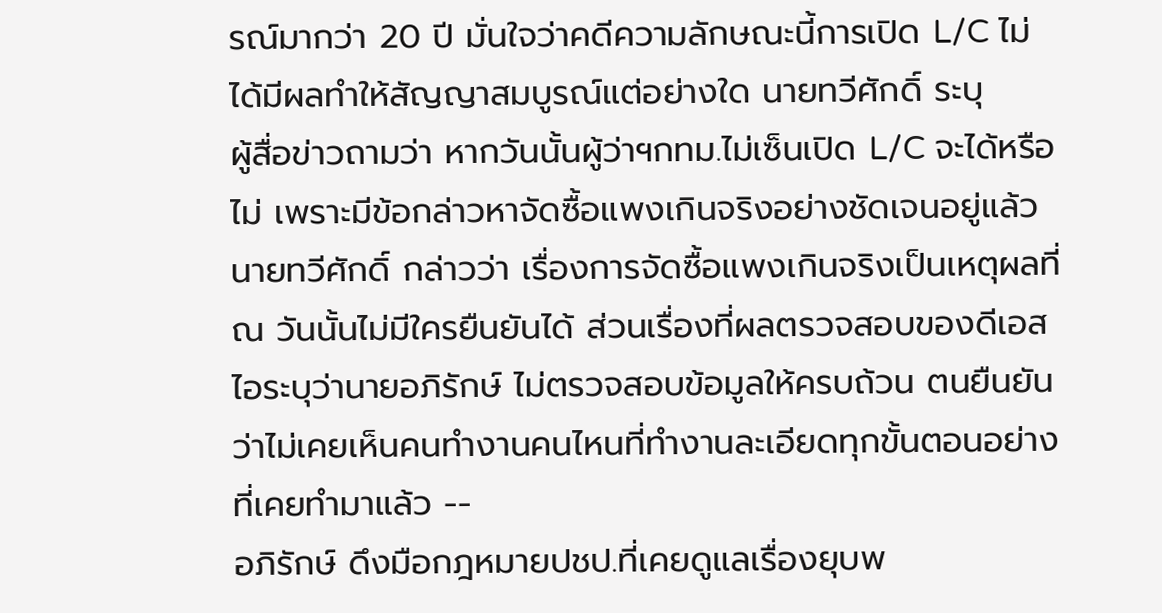รณ์มากว่า 20 ปี มั่นใจว่าคดีความลักษณะนี้การเปิด L/C ไม่ได้มีผลทำให้สัญญาสมบูรณ์แต่อย่างใด นายทวีศักดิ์ ระบุ
ผู้สื่อข่าวถามว่า หากวันนั้นผู้ว่าฯกทม.ไม่เซ็นเปิด L/C จะได้หรือไม่ เพราะมีข้อกล่าวหาจัดซื้อแพงเกินจริงอย่างชัดเจนอยู่แล้ว นายทวีศักดิ์ กล่าวว่า เรื่องการจัดซื้อแพงเกินจริงเป็นเหตุผลที่ ณ วันนั้นไม่มีใครยืนยันได้ ส่วนเรื่องที่ผลตรวจสอบของดีเอสไอระบุว่านายอภิรักษ์ ไม่ตรวจสอบข้อมูลให้ครบถ้วน ตนยืนยันว่าไม่เคยเห็นคนทำงานคนไหนที่ทำงานละเอียดทุกขั้นตอนอย่างที่เคยทำมาแล้ว --
อภิรักษ์ ดึงมือกฎหมายปชป.ที่เคยดูแลเรื่องยุบพ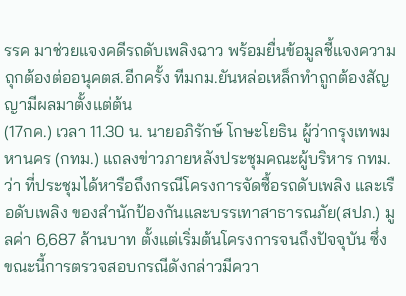รรค มาช่วยแจงคดีรถดับเพลิงฉาว พร้อมยื่นข้อมูลชี้แจงความถุกต้องต่ออนุคตส.อีกครั้ง ทีมกม.ยันหล่อเหล็กทำถูกต้องสัญญามีผลมาตั้งแต่ต้น
(17กค.) เวลา 11.30 น. นายอภิรักษ์ โกษะโยธิน ผู้ว่ากรุงเทพมหานคร (กทม.) แถลงข่าวภายหลังประชุมคณะผู้บริหาร กทม. ว่า ที่ประชุมได้หารือถึงกรณีโครงการจัดซื้อรถดับเพลิง และเรือดับเพลิง ของสำนักป้องกันและบรรเทาสาธารณภัย(สปภ.) มูลค่า 6,687 ล้านบาท ตั้งแต่เริ่มต้นโครงการจนถึงปัจจุบัน ซึ่งขณะนี้การตรวจสอบกรณีดังกล่าวมีควา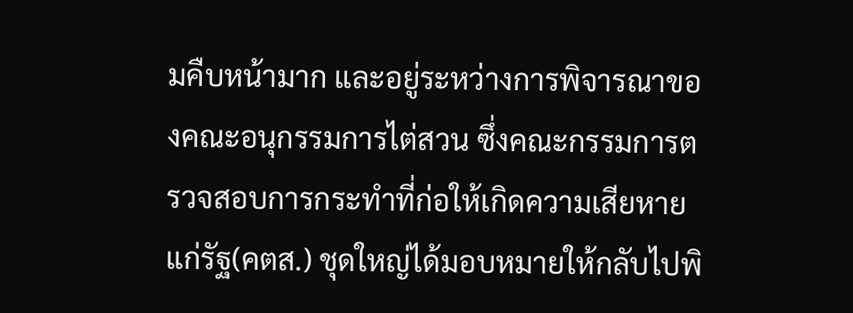มคืบหน้ามาก และอยู่ระหว่างการพิจารณาของคณะอนุกรรมการไต่สวน ซึ่งคณะกรรมการตรวจสอบการกระทำที่ก่อให้เกิดความเสียหายแก่รัฐ(คตส.) ชุดใหญ่ได้มอบหมายให้กลับไปพิ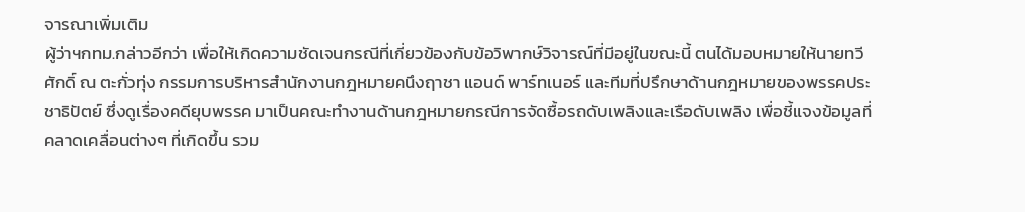จารณาเพิ่มเติม
ผู้ว่าฯกทม.กล่าวอีกว่า เพื่อให้เกิดความชัดเจนกรณีที่เกี่ยวข้องกับข้อวิพากษ์วิจารณ์ที่มีอยู่ในขณะนี้ ตนได้มอบหมายให้นายทวีศักดิ์ ณ ตะกั่วทุ่ง กรรมการบริหารสำนักงานกฎหมายคนึงฤาชา แอนด์ พาร์ทเนอร์ และทีมที่ปรึกษาด้านกฎหมายของพรรคประชาธิปัตย์ ซึ่งดูเรื่องคดียุบพรรค มาเป็นคณะทำงานด้านกฎหมายกรณีการจัดซื้อรถดับเพลิงและเรือดับเพลิง เพื่อชี้แจงข้อมูลที่คลาดเคลื่อนต่างๆ ที่เกิดขึ้น รวม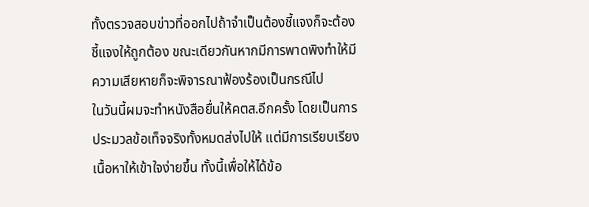ทั้งตรวจสอบข่าวที่ออกไปถ้าจำเป็นต้องชี้แจงก็จะต้องชี้แจงให้ถูกต้อง ขณะเดียวกันหากมีการพาดพิงทำให้มีความเสียหายก็จะพิจารณาฟ้องร้องเป็นกรณีไป
ในวันนี้ผมจะทำหนังสือยื่นให้คตส.อีกครั้ง โดยเป็นการประมวลข้อเท็จจริงทั้งหมดส่งไปให้ แต่มีการเรียบเรียงเนื้อหาให้เข้าใจง่ายขึ้น ทั้งนี้เพื่อให้ได้ข้อ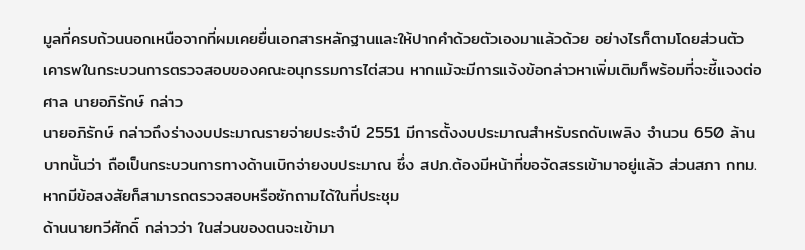มูลที่ครบถ้วนนอกเหนือจากที่ผมเคยยื่นเอกสารหลักฐานและให้ปากคำด้วยตัวเองมาแล้วด้วย อย่างไรก็ตามโดยส่วนตัวเคารพในกระบวนการตรวจสอบของคณะอนุกรรมการไต่สวน หากแม้จะมีการแจ้งข้อกล่าวหาเพิ่มเติมก็พร้อมที่จะชี้แจงต่อศาล นายอภิรักษ์ กล่าว
นายอภิรักษ์ กล่าวถึงร่างงบประมาณรายจ่ายประจำปี 2551 มีการตั้งงบประมาณสำหรับรถดับเพลิง จำนวน 650 ล้านบาทนั้นว่า ถือเป็นกระบวนการทางด้านเบิกจ่ายงบประมาณ ซึ่ง สปภ.ต้องมีหน้าที่ขอจัดสรรเข้ามาอยู่แล้ว ส่วนสภา กทม.หากมีข้อสงสัยก็สามารถตรวจสอบหรือซักถามได้ในที่ประชุม
ด้านนายทวีศักดิ์ กล่าวว่า ในส่วนของตนจะเข้ามา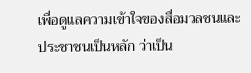เพื่อดูแลความเข้าใจของสื่อมวลชนและประชาชนเป็นหลัก ว่าเป็น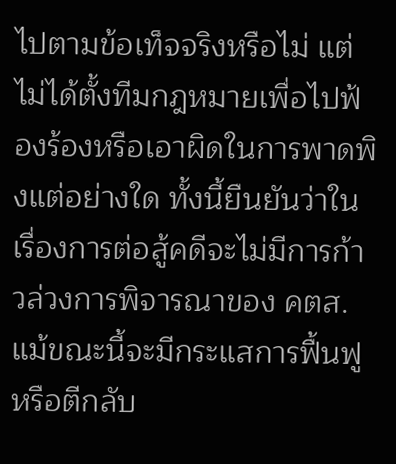ไปตามข้อเท็จจริงหรือไม่ แต่ไม่ได้ตั้งทีมกฎหมายเพื่อไปฟ้องร้องหรือเอาผิดในการพาดพิงแต่อย่างใด ทั้งนี้ยืนยันว่าในเรื่องการต่อสู้คดีจะไม่มีการก้าวล่วงการพิจารณาของ คตส. แม้ขณะนี้จะมีกระแสการฟื้นฟูหรือตีกลับ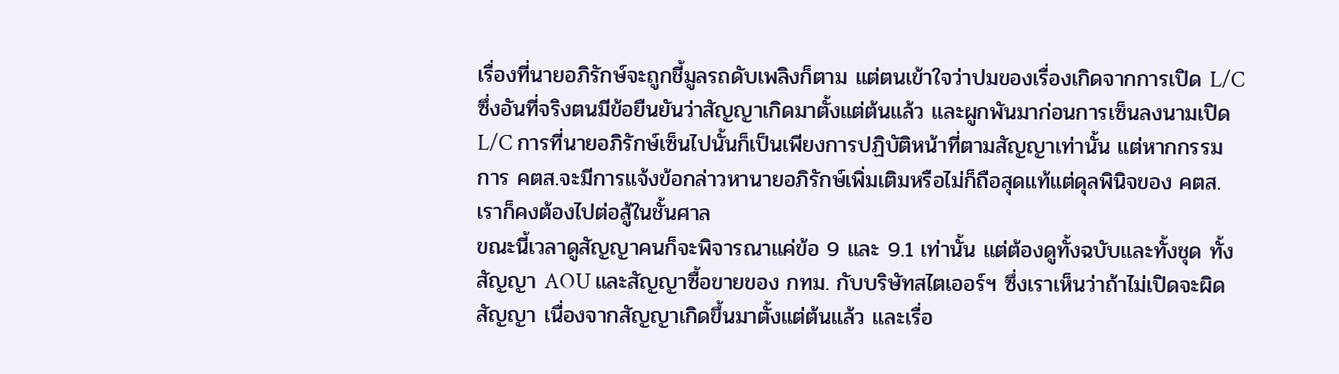เรื่องที่นายอภิรักษ์จะถูกชี้มูลรถดับเพลิงก็ตาม แต่ตนเข้าใจว่าปมของเรื่องเกิดจากการเปิด L/C ซึ่งอันที่จริงตนมีข้อยืนยันว่าสัญญาเกิดมาตั้งแต่ต้นแล้ว และผูกพันมาก่อนการเซ็นลงนามเปิด L/C การที่นายอภิรักษ์เซ็นไปนั้นก็เป็นเพียงการปฏิบัติหน้าที่ตามสัญญาเท่านั้น แต่หากกรรมการ คตส.จะมีการแจ้งข้อกล่าวหานายอภิรักษ์เพิ่มเติมหรือไม่ก็ถือสุดแท้แต่ดุลพินิจของ คตส. เราก็คงต้องไปต่อสู้ในชั้นศาล
ขณะนี้เวลาดูสัญญาคนก็จะพิจารณาแค่ข้อ 9 และ 9.1 เท่านั้น แต่ต้องดูทั้งฉบับและทั้งชุด ทั้งสัญญา AOU และสัญญาซื้อขายของ กทม. กับบริษัทสไตเออร์ฯ ซึ่งเราเห็นว่าถ้าไม่เปิดจะผิดสัญญา เนื่องจากสัญญาเกิดขึ้นมาตั้งแต่ต้นแล้ว และเรื่อ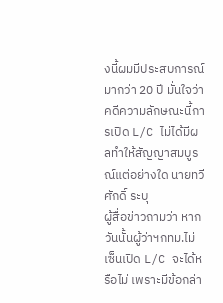งนี้ผมมีประสบการณ์มากว่า 20 ปี มั่นใจว่าคดีความลักษณะนี้การเปิด L/C ไม่ได้มีผลทำให้สัญญาสมบูรณ์แต่อย่างใด นายทวีศักดิ์ ระบุ
ผู้สื่อข่าวถามว่า หากวันนั้นผู้ว่าฯกทม.ไม่เซ็นเปิด L/C จะได้หรือไม่ เพราะมีข้อกล่า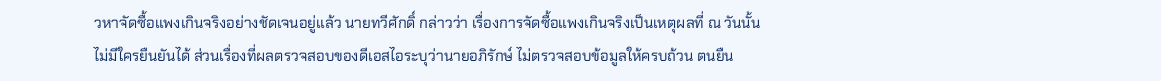วหาจัดซื้อแพงเกินจริงอย่างชัดเจนอยู่แล้ว นายทวีศักดิ์ กล่าวว่า เรื่องการจัดซื้อแพงเกินจริงเป็นเหตุผลที่ ณ วันนั้นไม่มีใครยืนยันได้ ส่วนเรื่องที่ผลตรวจสอบของดีเอสไอระบุว่านายอภิรักษ์ ไม่ตรวจสอบข้อมูลให้ครบถ้วน ตนยืน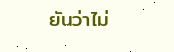ยันว่าไม่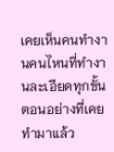เคยเห็นคนทำงานคนไหนที่ทำงานละเอียดทุกขั้นตอนอย่างที่เคยทำมาแล้ว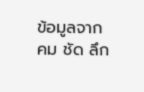ข้อมูลจาก คม ชัด ลึก